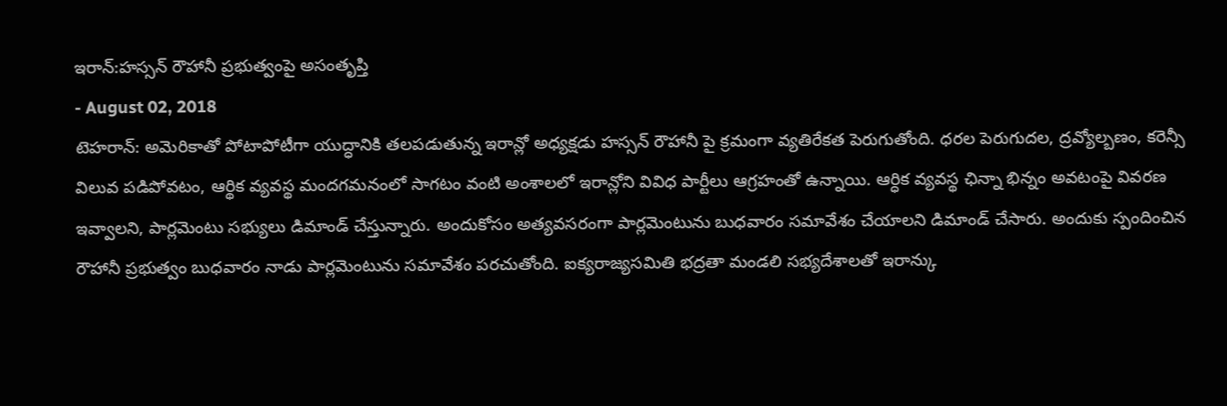ఇరాన్:హస్సన్ రౌహానీ ప్రభుత్వంపై అసంతృప్తి
- August 02, 2018
టెహరాన్: అమెరికాతో పోటాపోటీగా యుద్ధానికి తలపడుతున్న ఇరాన్లో అధ్యక్షడు హస్సన్ రౌహానీ పై క్రమంగా వ్యతిరేకత పెరుగుతోంది. ధరల పెరుగుదల, ద్రవ్యోల్బణం, కరెన్సీ విలువ పడిపోవటం, ఆర్థిక వ్యవస్థ మందగమనంలో సాగటం వంటి అంశాలలో ఇరాన్లోని వివిధ పార్టీలు ఆగ్రహంతో ఉన్నాయి. ఆర్ధిక వ్యవస్థ ఛిన్నా భిన్నం అవటంపై వివరణ ఇవ్వాలని, పార్లమెంటు సభ్యులు డిమాండ్ చేస్తున్నారు. అందుకోసం అత్యవసరంగా పార్లమెంటును బుధవారం సమావేశం చేయాలని డిమాండ్ చేసారు. అందుకు స్పందించిన రౌహానీ ప్రభుత్వం బుధవారం నాడు పార్లమెంటును సమావేశం పరచుతోంది. ఐక్యరాజ్యసమితి భద్రతా మండలి సభ్యదేశాలతో ఇరాన్కు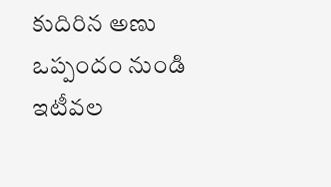కుదిరిన అణు ఒప్పందం నుండి ఇటీవల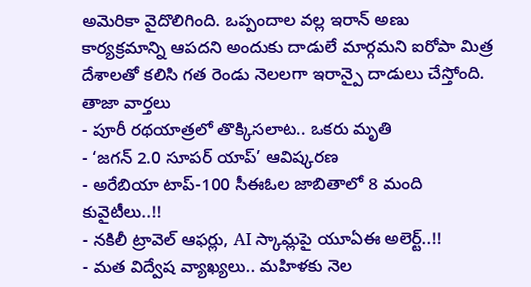అమెరికా వైదొలిగింది. ఒప్పందాల వల్ల ఇరాన్ అణు కార్యక్రమాన్ని ఆపదని అందుకు దాడులే మార్గమని ఐరోపా మిత్ర దేశాలతో కలిసి గత రెండు నెలలగా ఇరాన్పై దాడులు చేస్తోంది.
తాజా వార్తలు
- పూరీ రథయాత్రలో తొక్కిసలాట.. ఒకరు మృతి
- ‘జగన్ 2.0 సూపర్ యాప్’ ఆవిష్కరణ
- అరేబియా టాప్-100 సీఈఓల జాబితాలో 8 మంది కువైటీలు..!!
- నకిలీ ట్రావెల్ ఆఫర్లు, AI స్కామ్లపై యూఏఈ అలెర్ట్..!!
- మత విద్వేష వ్యాఖ్యలు.. మహిళకు నెల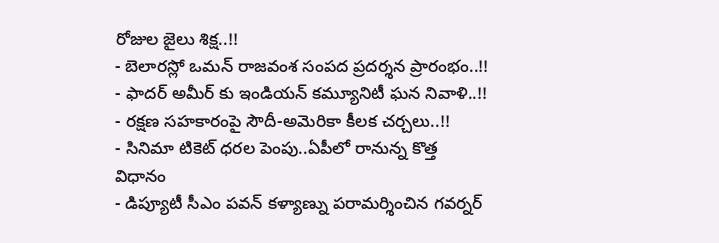రోజుల జైలు శిక్ష..!!
- బెలారస్లో ఒమన్ రాజవంశ సంపద ప్రదర్శన ప్రారంభం..!!
- ఫాదర్ అమీర్ కు ఇండియన్ కమ్యూనిటీ ఘన నివాళి..!!
- రక్షణ సహకారంపై సౌదీ-అమెరికా కీలక చర్చలు..!!
- సినిమా టికెట్ ధరల పెంపు..ఏపీలో రానున్న కొత్త విధానం
- డిప్యూటీ సీఎం పవన్ కళ్యాణ్ను పరామర్శించిన గవర్నర్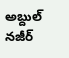అబ్దుల్ నజీర్